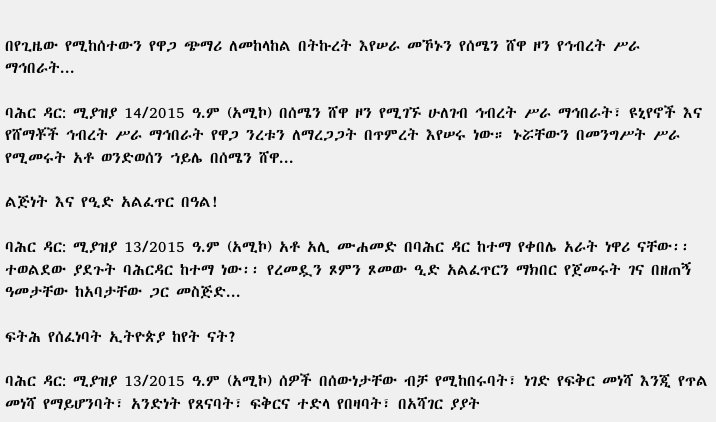በየጊዜው የሚከሰተውን የዋጋ ጭማሪ ለመከላከል በትኩረት እየሠራ መኾኑን የሰሜን ሸዋ ዞን የኅብረት ሥራ ማኅበራት...

ባሕር ዳር: ሚያዝያ 14/2015 ዓ.ም (አሚኮ) በሰሜን ሸዋ ዞን የሚገኙ ሁለገብ ኅብረት ሥራ ማኅበራት፣ ዩኒየኖች እና የሸማቾች ኅብረት ሥራ ማኅበራት የዋጋ ንረቱን ለማረጋጋት በጥምረት እየሠሩ ነው። ኑሯቸውን በመንግሥት ሥራ የሚመሩት አቶ ወንድወሰን ኀይሌ በሰሜን ሸዋ...

ልጅነት እና የዒድ አልፈጥር በዓል!

ባሕር ዳር: ሚያዝያ 13/2015 ዓ.ም (አሚኮ) አቶ አሊ ሙሐመድ በባሕር ዳር ከተማ የቀበሌ አራት ነዋሪ ናቸው፡፡ ተወልደው ያደጉት ባሕርዳር ከተማ ነው፡፡ የረመዷን ጾምን ጾመው ዒድ አልፈጥርን ማክበር የጀመሩት ገና በዘጠኝ ዓመታቸው ከአባታቸው ጋር መስጅድ...

ፍትሕ የሰፈነባት ኢትዮጵያ ከየት ናት?

ባሕር ዳር: ሚያዝያ 13/2015 ዓ.ም (አሚኮ) ሰዎች በሰውነታቸው ብቻ የሚከበሩባት፣ ነገድ የፍቅር መነሻ እንጂ የጥል መነሻ የማይሆንባት፣ አንድነት የጸናባት፣ ፍቅርና ተድላ የበዛባት፣ በአሻገር ያያት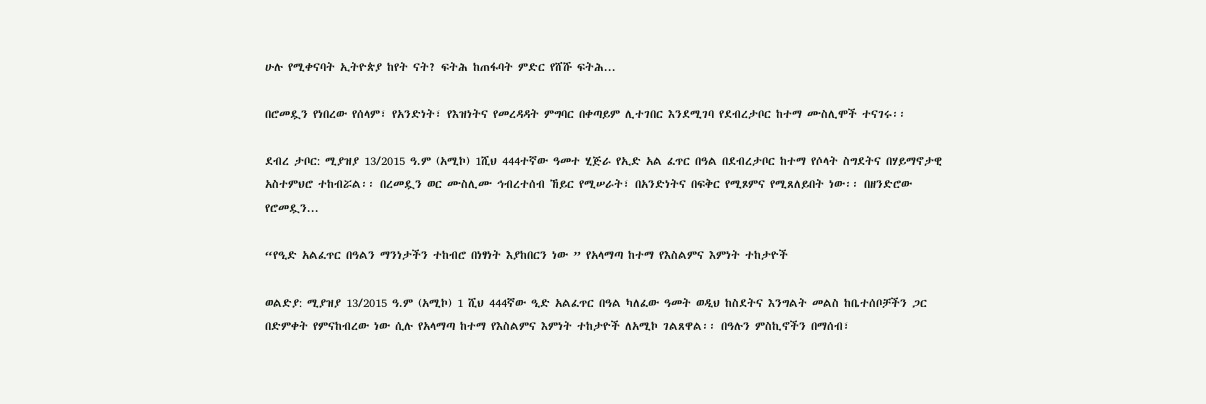ሁሉ የሚቀናባት ኢትዮጵያ ከየት ናት? ፍትሕ ከጠፋባት ምድር የሸሹ ፍትሕ...

በሮመዷን የነበረው የሰላም፣ የአንድነት፣ የእዝነትና የመረዳዳት ምግባር በቀጣይም ሊተገበር እንደሚገባ የደብረታቦር ከተማ ሙስሊሞች ተናገሩ፡፡

ደብረ ታቦር: ሚያዝያ 13/2015 ዓ.ም (አሚኮ) 1ሺህ 444ተኛው ዓመተ ሂጅራ የኢድ አል ፈጥር በዓል በደብረታቦር ከተማ የሶላት ስግደትና በሃይማኖታዊ አስተምህሮ ተከብሯል፡፡ በረመዷን ወር ሙስሊሙ ኅብረተሰብ ኸይር የሚሠራት፣ በአንድነትና በፍቅር የሚጾምና የሚጸለይበት ነው፡፡ በዘንድሮው የሮመዷን...

“የዒድ አልፈጥር በዓልን ማንነታችን ተከብሮ በነፃነት እያከበርን ነው ” የአላማጣ ከተማ የእስልምና እምነት ተከታዮች

ወልድያ: ሚያዝያ 13/2015 ዓ.ም (አሚኮ) 1 ሺህ 444ኛው ዒድ አልፈጥር በዓል ካለፈው ዓመት ወዲህ ከስደትና እንግልት መልስ ከቤተሰቦቻችን ጋር በድምቀት የምናከብረው ነው ሲሉ የአላማጣ ከተማ የእስልምና እምነት ተከታዮች ለአሚኮ ገልጸዋል፡፡ በዓሉን ምስኪኖችን በማሰብ፣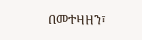በመተዛዘን፣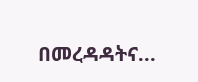በመረዳዳትና...